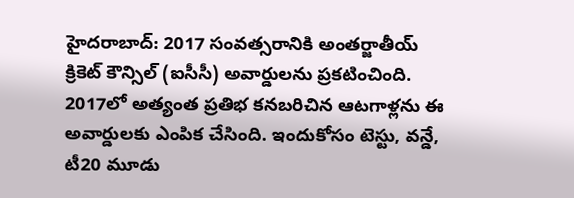హైదరాబాద్: 2017 సంవత్సరానికి అంతర్జాతీయ్ క్రికెట్ కౌన్సిల్ (ఐసీసీ) అవార్డులను ప్రకటించింది. 2017లో అత్యంత ప్రతిభ కనబరిచిన ఆటగాళ్లను ఈ అవార్డులకు ఎంపిక చేసింది. ఇందుకోసం టెస్టు, వన్డే, టీ20 మూడు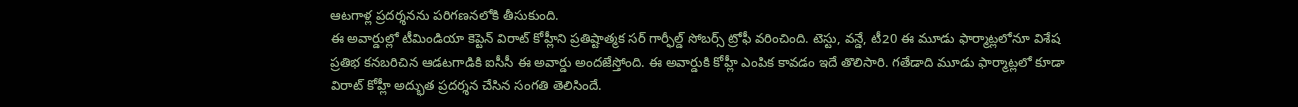ఆటగాళ్ల ప్రదర్శనను పరిగణనలోకి తీసుకుంది.
ఈ అవార్డుల్లో టీమిండియా కెప్టెన్ విరాట్ కోహ్లీని ప్రతిష్టాత్మక సర్ గార్ఫీల్డ్ సోబర్స్ ట్రోఫీ వరించింది. టెస్టు, వన్డే, టీ20 ఈ మూడు ఫార్మాట్లలోనూ విశేష ప్రతిభ కనబరిచిన ఆడటగాడికి ఐసీసీ ఈ అవార్డు అందజేస్తోంది. ఈ అవార్డుకి కోహ్లీ ఎంపిక కావడం ఇదే తొలిసారి. గతేడాది మూడు ఫార్మాట్లలో కూడా విరాట్ కోహ్లీ అద్భుత ప్రదర్శన చేసిన సంగతి తెలిసిందే.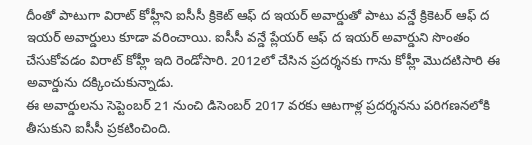దీంతో పాటుగా విరాట్ కోహ్లీని ఐసీసీ క్రికెట్ ఆఫ్ ద ఇయర్ అవార్డుతో పాటు వన్డే క్రికెటర్ ఆఫ్ ద ఇయర్ అవార్డులు కూడా వరించాయి. ఐసీసీ వన్డే ప్లేయర్ ఆఫ్ ద ఇయర్ అవార్డుని సొంతం చేసుకోవడం విరాట్ కోహ్లీ ఇది రెండోసారి. 2012లో చేసిన ప్రదర్శనకు గాను కోహ్లీ మొదటిసారి ఈ అవార్డును దక్కించుకున్నాడు.
ఈ అవార్డులను సెప్టెంబర్ 21 నుంచి డిసెంబర్ 2017 వరకు ఆటగాళ్ల ప్రదర్శనను పరిగణనలోకి తీసుకుని ఐసీసీ ప్రకటించింది.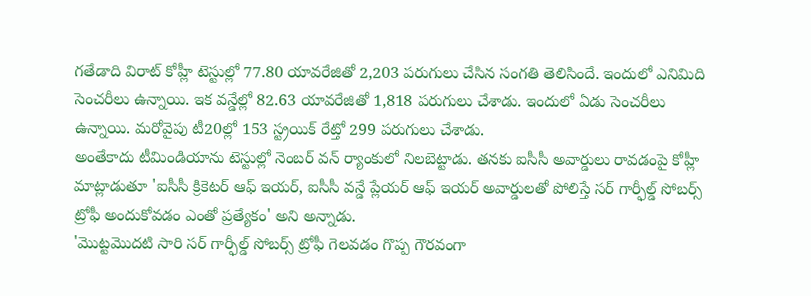గతేడాది విరాట్ కోహ్లీ టెస్టుల్లో 77.80 యావరేజితో 2,203 పరుగులు చేసిన సంగతి తెలిసిందే. ఇందులో ఎనిమిది సెంచరీలు ఉన్నాయి. ఇక వన్డేల్లో 82.63 యావరేజితో 1,818 పరుగులు చేశాడు. ఇందులో ఏడు సెంచరీలు ఉన్నాయి. మరోవైపు టీ20ల్లో 153 స్ట్రయిక్ రేట్తో 299 పరుగులు చేశాడు.
అంతేకాదు టీమిండియాను టెస్టుల్లో నెంబర్ వన్ ర్యాంకులో నిలబెట్టాడు. తనకు ఐసీసీ అవార్డులు రావడంపై కోహ్లీ మాట్లాడుతూ 'ఐసీసీ క్రికెటర్ ఆఫ్ ఇయర్, ఐసీసీ వన్డే ప్లేయర్ ఆఫ్ ఇయర్ అవార్డులతో పోలిస్తే సర్ గార్ఫీల్డ్ సోబర్స్ ట్రోఫీ అందుకోవడం ఎంతో ప్రత్యేకం' అని అన్నాడు.
'మొట్టమొదటి సారి సర్ గార్ఫీల్డ్ సోబర్స్ ట్రోఫీ గెలవడం గొప్ప గౌరవంగా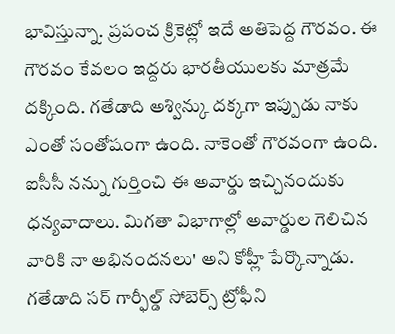భావిస్తున్నా. ప్రపంచ క్రికెట్లో ఇదే అతిపెద్ద గౌరవం. ఈ గౌరవం కేవలం ఇద్దరు భారతీయులకు మాత్రమే దక్కింది. గతేడాది అశ్విన్కు దక్కగా ఇప్పుడు నాకు ఎంతో సంతోషంగా ఉంది. నాకెంతో గౌరవంగా ఉంది. ఐసీసీ నన్ను గుర్తించి ఈ అవార్డు ఇచ్చినందుకు ధన్యవాదాలు. మిగతా విభాగాల్లో అవార్డుల గెలిచిన వారికి నా అభినందనలు' అని కోహ్లీ పేర్కొన్నాడు.
గతేడాది సర్ గార్ఫీల్డ్ సోబెర్స్ ట్రోఫీని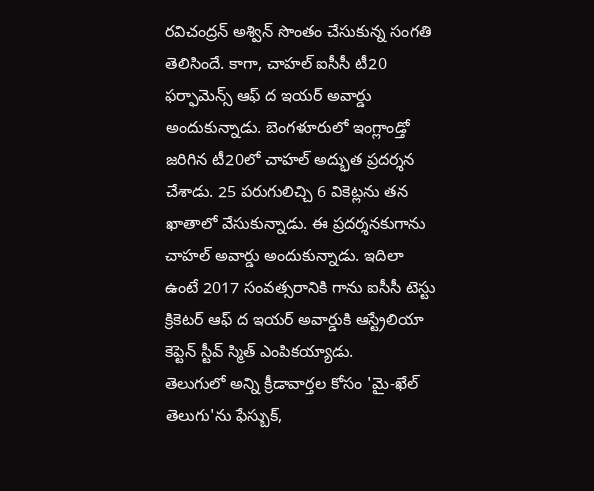రవిచంద్రన్ అశ్విన్ సొంతం చేసుకున్న సంగతి తెలిసిందే. కాగా, చాహల్ ఐసీసీ టీ20 ఫర్ఫామెన్స్ ఆఫ్ ద ఇయర్ అవార్డు అందుకున్నాడు. బెంగళూరులో ఇంగ్లాండ్తో జరిగిన టీ20లో చాహల్ అద్భుత ప్రదర్శన చేశాడు. 25 పరుగులిచ్చి 6 వికెట్లను తన ఖాతాలో వేసుకున్నాడు. ఈ ప్రదర్శనకుగాను చాహల్ అవార్డు అందుకున్నాడు. ఇదిలా ఉంటే 2017 సంవత్సరానికి గాను ఐసీసీ టెస్టు క్రికెటర్ ఆఫ్ ద ఇయర్ అవార్డుకి ఆస్ట్రేలియా కెప్టెన్ స్టీవ్ స్మిత్ ఎంపికయ్యాడు.
తెలుగులో అన్ని క్రీడావార్తల కోసం 'మై-ఖేల్ తెలుగు'ను ఫేస్బుక్,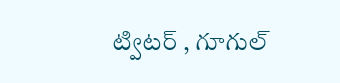ట్విటర్ , గూగుల్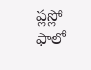ప్లస్లో ఫాలో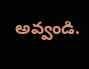అవ్వండి.